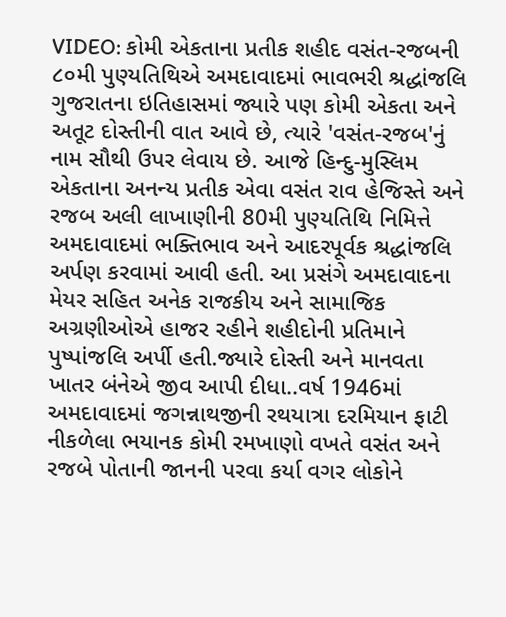VIDEO: કોમી એકતાના પ્રતીક શહીદ વસંત-રજબની ૮૦મી પુણ્યતિથિએ અમદાવાદમાં ભાવભરી શ્રદ્ધાંજલિ
ગુજરાતના ઇતિહાસમાં જ્યારે પણ કોમી એકતા અને અતૂટ દોસ્તીની વાત આવે છે, ત્યારે 'વસંત-રજબ'નું નામ સૌથી ઉપર લેવાય છે. આજે હિન્દુ-મુસ્લિમ એકતાના અનન્ય પ્રતીક એવા વસંત રાવ હેજિસ્તે અને રજબ અલી લાખાણીની 80મી પુણ્યતિથિ નિમિત્તે અમદાવાદમાં ભક્તિભાવ અને આદરપૂર્વક શ્રદ્ધાંજલિ અર્પણ કરવામાં આવી હતી. આ પ્રસંગે અમદાવાદના મેયર સહિત અનેક રાજકીય અને સામાજિક અગ્રણીઓએ હાજર રહીને શહીદોની પ્રતિમાને પુષ્પાંજલિ અર્પી હતી.જ્યારે દોસ્તી અને માનવતા ખાતર બંનેએ જીવ આપી દીધા..વર્ષ 1946માં અમદાવાદમાં જગન્નાથજીની રથયાત્રા દરમિયાન ફાટી નીકળેલા ભયાનક કોમી રમખાણો વખતે વસંત અને રજબે પોતાની જાનની પરવા કર્યા વગર લોકોને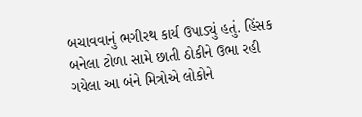બચાવવાનું ભગીરથ કાર્ય ઉપાડ્યું હતું. હિંસક બનેલા ટોળા સામે છાતી ઠોકીને ઉભા રહી ગયેલા આ બંને મિત્રોએ લોકોને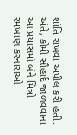શાંતિ રાખવા અપીલ કરી હતી. અંતે, કોમી સૌહાર્દ જાળવવાના આ પ્રયાસમાં બંને મિત્રો રમખાણ કરનારાઓ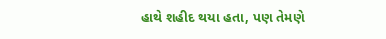હાથે શહીદ થયા હતા, પણ તેમણે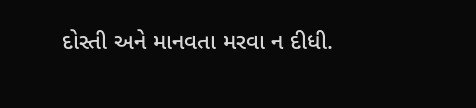દોસ્તી અને માનવતા મરવા ન દીધી.